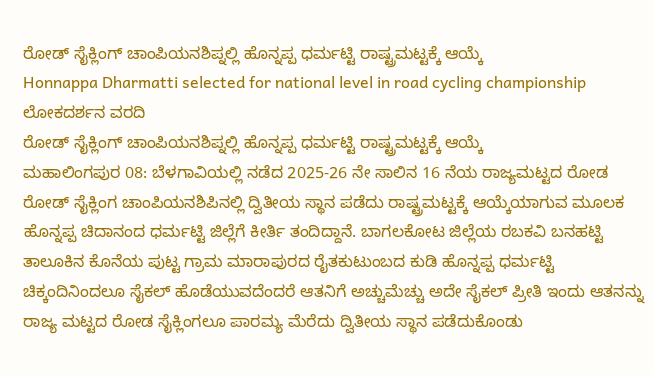ರೋಡ್ ಸೈಕ್ಲಿಂಗ್ ಚಾಂಪಿಯನಶಿಪ್ನಲ್ಲಿ ಹೊನ್ನಪ್ಪ ಧರ್ಮಟ್ಟಿ ರಾಷ್ಟ್ರಮಟ್ಟಕ್ಕೆ ಆಯ್ಕೆ
Honnappa Dharmatti selected for national level in road cycling championship
ಲೋಕದರ್ಶನ ವರದಿ
ರೋಡ್ ಸೈಕ್ಲಿಂಗ್ ಚಾಂಪಿಯನಶಿಪ್ನಲ್ಲಿ ಹೊನ್ನಪ್ಪ ಧರ್ಮಟ್ಟಿ ರಾಷ್ಟ್ರಮಟ್ಟಕ್ಕೆ ಆಯ್ಕೆ
ಮಹಾಲಿಂಗಪುರ 08: ಬೆಳಗಾವಿಯಲ್ಲಿ ನಡೆದ 2025-26 ನೇ ಸಾಲಿನ 16 ನೆಯ ರಾಜ್ಯಮಟ್ಟದ ರೋಡ ರೋಡ್ ಸೈಕ್ಲಿಂಗ ಚಾಂಪಿಯನಶಿಪಿನಲ್ಲಿ ದ್ವಿತೀಯ ಸ್ಥಾನ ಪಡೆದು ರಾಷ್ಟ್ರಮಟ್ಟಕ್ಕೆ ಆಯ್ಕೆಯಾಗುವ ಮೂಲಕ ಹೊನ್ನಪ್ಪ ಚಿದಾನಂದ ಧರ್ಮಟ್ಟಿ ಜಿಲ್ಲೆಗೆ ಕೀರ್ತಿ ತಂದಿದ್ದಾನೆ. ಬಾಗಲಕೋಟ ಜಿಲ್ಲೆಯ ರಬಕವಿ ಬನಹಟ್ಟಿ ತಾಲೂಕಿನ ಕೊನೆಯ ಪುಟ್ಟ ಗ್ರಾಮ ಮಾರಾಪುರದ ರೈತಕುಟುಂಬದ ಕುಡಿ ಹೊನ್ನಪ್ಪ ಧರ್ಮಟ್ಟಿ ಚಿಕ್ಕಂದಿನಿಂದಲೂ ಸೈಕಲ್ ಹೊಡೆಯುವದೆಂದರೆ ಆತನಿಗೆ ಅಚ್ಚುಮೆಚ್ಚು ಅದೇ ಸೈಕಲ್ ಪ್ರೀತಿ ಇಂದು ಆತನನ್ನು ರಾಜ್ಯ ಮಟ್ಟದ ರೋಡ ಸೈಕ್ಲಿಂಗಲೂ ಪಾರಮ್ಯ ಮೆರೆದು ದ್ವಿತೀಯ ಸ್ಥಾನ ಪಡೆದುಕೊಂಡು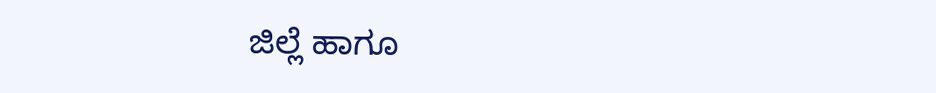ಜಿಲ್ಲೆ ಹಾಗೂ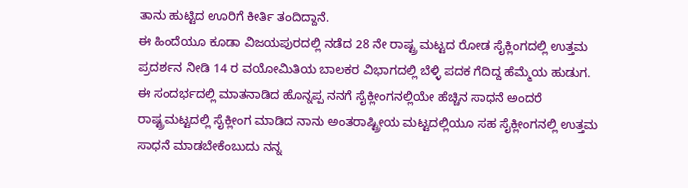ತಾನು ಹುಟ್ಟಿದ ಊರಿಗೆ ಕೀರ್ತಿ ತಂದಿದ್ದಾನೆ.
ಈ ಹಿಂದೆಯೂ ಕೂಡಾ ವಿಜಯಪುರದಲ್ಲಿ ನಡೆದ 28 ನೇ ರಾಷ್ಟ್ರ ಮಟ್ಟದ ರೋಡ ಸೈಕ್ಲಿಂಗದಲ್ಲಿ ಉತ್ತಮ ಪ್ರದರ್ಶನ ನೀಡಿ 14 ರ ವಯೋಮಿತಿಯ ಬಾಲಕರ ವಿಭಾಗದಲ್ಲಿ ಬೆಳ್ಳಿ ಪದಕ ಗೆದಿದ್ದ ಹೆಮ್ಮೆಯ ಹುಡುಗ. ಈ ಸಂದರ್ಭದಲ್ಲಿ ಮಾತನಾಡಿದ ಹೊನ್ನಪ್ಪ ನನಗೆ ಸೈಕ್ಲೀಂಗನಲ್ಲಿಯೇ ಹೆಚ್ಚಿನ ಸಾಧನೆ ಅಂದರೆ ರಾಷ್ಟ್ರಮಟ್ಟದಲ್ಲಿ ಸೈಕ್ಲೀಂಗ ಮಾಡಿದ ನಾನು ಅಂತರಾಷ್ಟ್ರೀಯ ಮಟ್ಟದಲ್ಲಿಯೂ ಸಹ ಸೈಕ್ಲೀಂಗನಲ್ಲಿ ಉತ್ತಮ ಸಾಧನೆ ಮಾಡಬೇಕೆಂಬುದು ನನ್ನ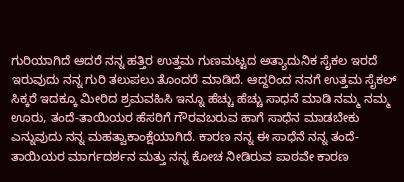ಗುರಿಯಾಗಿದೆ ಆದರೆ ನನ್ನ ಹತ್ತಿರ ಉತ್ತಮ ಗುಣಮಟ್ಟದ ಅತ್ಯಾದುನಿಕ ಸೈಕಲ ಇರದೆ ಇರುವುದು ನನ್ನ ಗುರಿ ತಲುಪಲು ತೊಂದರೆ ಮಾಡಿದೆ. ಆದ್ದರಿಂದ ನನಗೆ ಉತ್ತಮ ಸೈಕಲ್ ಸಿಕ್ಕರೆ ಇದಕ್ಕೂ ಮೀರಿದ ಶ್ರಮವಹಿಸಿ ಇನ್ನೂ ಹೆಚ್ಚು ಹೆಚ್ಚು ಸಾಧನೆ ಮಾಡಿ ನಮ್ಮ ನಮ್ಮ ಊರು, ತಂದೆ-ತಾಯಿಯರ ಹೆಸರಿಗೆ ಗೌರವಬರುವ ಹಾಗೆ ಸಾಧೆನ ಮಾಡಬೇಕು ಎನ್ನುವುದು ನನ್ನ ಮಹತ್ವಾಕಾಂಕ್ಷೆಯಾಗಿದೆ. ಕಾರಣ ನನ್ನ ಈ ಸಾಧೆನೆ ನನ್ನ ತಂದೆ-ತಾಯಿಯರ ಮಾರ್ಗದರ್ಶನ ಮತ್ತು ನನ್ನ ಕೋಚ ನೀಡಿರುವ ಪಾಠವೇ ಕಾರಣ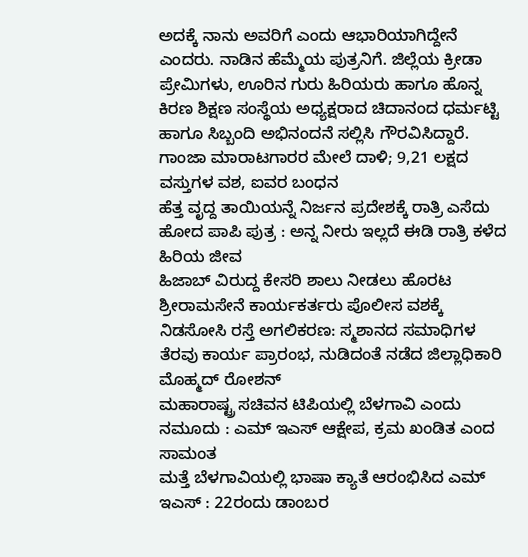ಅದಕ್ಕೆ ನಾನು ಅವರಿಗೆ ಎಂದು ಆಭಾರಿಯಾಗಿದ್ದೇನೆ ಎಂದರು. ನಾಡಿನ ಹೆಮ್ಮೆಯ ಪುತ್ರನಿಗೆ. ಜಿಲ್ಲೆಯ ಕ್ರೀಡಾ ಪ್ರೇಮಿಗಳು, ಊರಿನ ಗುರು ಹಿರಿಯರು ಹಾಗೂ ಹೊನ್ನ ಕಿರಣ ಶಿಕ್ಷಣ ಸಂಸ್ಥೆಯ ಅಧ್ಯಕ್ಷರಾದ ಚಿದಾನಂದ ಧರ್ಮಟ್ಟಿ ಹಾಗೂ ಸಿಬ್ಬಂದಿ ಅಭಿನಂದನೆ ಸಲ್ಲಿಸಿ ಗೌರವಿಸಿದ್ದಾರೆ.
ಗಾಂಜಾ ಮಾರಾಟಗಾರರ ಮೇಲೆ ದಾಳಿ; 9,21 ಲಕ್ಷದ ವಸ್ತುಗಳ ವಶ, ಐವರ ಬಂಧನ
ಹೆತ್ತ ವೃದ್ದ ತಾಯಿಯನ್ನೆ ನಿರ್ಜನ ಪ್ರದೇಶಕ್ಕೆ ರಾತ್ರಿ ಎಸೆದು ಹೋದ ಪಾಪಿ ಪುತ್ರ : ಅನ್ನ ನೀರು ಇಲ್ಲದೆ ಈಡಿ ರಾತ್ರಿ ಕಳೆದ ಹಿರಿಯ ಜೀವ
ಹಿಜಾಬ್ ವಿರುದ್ದ ಕೇಸರಿ ಶಾಲು ನೀಡಲು ಹೊರಟ ಶ್ರೀರಾಮಸೇನೆ ಕಾರ್ಯಕರ್ತರು ಪೊಲೀಸ ವಶಕ್ಕೆ
ನಿಡಸೋಸಿ ರಸ್ತೆ ಅಗಲಿಕರಣ: ಸ್ಮಶಾನದ ಸಮಾಧಿಗಳ ತೆರವು ಕಾರ್ಯ ಪ್ರಾರಂಭ, ನುಡಿದಂತೆ ನಡೆದ ಜಿಲ್ಲಾಧಿಕಾರಿ ಮೊಹ್ಮದ್ ರೋಶನ್
ಮಹಾರಾಷ್ಟ್ರ ಸಚಿವನ ಟಿಪಿಯಲ್ಲಿ ಬೆಳಗಾವಿ ಎಂದು ನಮೂದು : ಎಮ್ ಇಎಸ್ ಆಕ್ಷೇಪ, ಕ್ರಮ ಖಂಡಿತ ಎಂದ ಸಾಮಂತ
ಮತ್ತೆ ಬೆಳಗಾವಿಯಲ್ಲಿ ಭಾಷಾ ಕ್ಯಾತೆ ಆರಂಭಿಸಿದ ಎಮ್ ಇಎಸ್ : 22ರಂದು ಡಾಂಬರ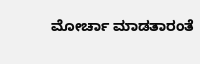ಮೋರ್ಚಾ ಮಾಡತಾರಂತೆ